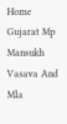Home Gujarat Mp Mansukh Vasava And Mla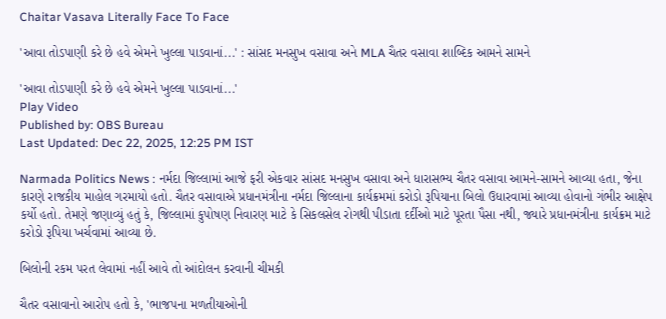Chaitar Vasava Literally Face To Face

'આવા તોડપાણી કરે છે હવે એમને ખુલ્લા પાડવાનાં...' : સાંસદ મનસુખ વસાવા અને MLA ચૈતર વસાવા શાબ્દિક આમને સામને

'આવા તોડપાણી કરે છે હવે એમને ખુલ્લા પાડવાનાં...'
Play Video
Published by: OBS Bureau
Last Updated: Dec 22, 2025, 12:25 PM IST

Narmada Politics News : નર્મદા જિલ્લામાં આજે ફરી એકવાર સાંસદ મનસુખ વસાવા અને ધારાસભ્ય ચૈતર વસાવા આમને-સામને આવ્યા હતા, જેના કારણે રાજકીય માહોલ ગરમાયો હતો. ચૈતર વસાવાએ પ્રધાનમંત્રીના નર્મદા જિલ્લાના કાર્યક્રમમાં કરોડો રૂપિયાના બિલો ઉધારવામાં આવ્યા હોવાનો ગંભીર આક્ષેપ કર્યો હતો. તેમણે જણાવ્યું હતું કે, જિલ્લામાં કુપોષણ નિવારણ માટે કે સિકલસેલ રોગથી પીડાતા દર્દીઓ માટે પૂરતા પૈસા નથી, જ્યારે પ્રધાનમંત્રીના કાર્યક્રમ માટે કરોડો રૂપિયા ખર્ચવામાં આવ્યા છે.

બિલોની રકમ પરત લેવામાં નહીં આવે તો આંદોલન કરવાની ચીમકી

ચૈતર વસાવાનો આરોપ હતો કે, 'ભાજપના મળતીયાઓની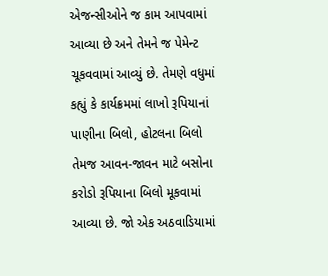એજન્સીઓને જ કામ આપવામાં આવ્યા છે અને તેમને જ પેમેન્ટ ચૂકવવામાં આવ્યું છે. તેમણે વધુમાં કહ્યું કે કાર્યક્રમમાં લાખો રૂપિયાનાં પાણીના બિલો, હોટલના બિલો તેમજ આવન-જાવન માટે બસોના કરોડો રૂપિયાના બિલો મૂકવામાં આવ્યા છે. જો એક અઠવાડિયામાં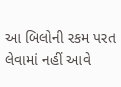આ બિલોની રકમ પરત લેવામાં નહીં આવે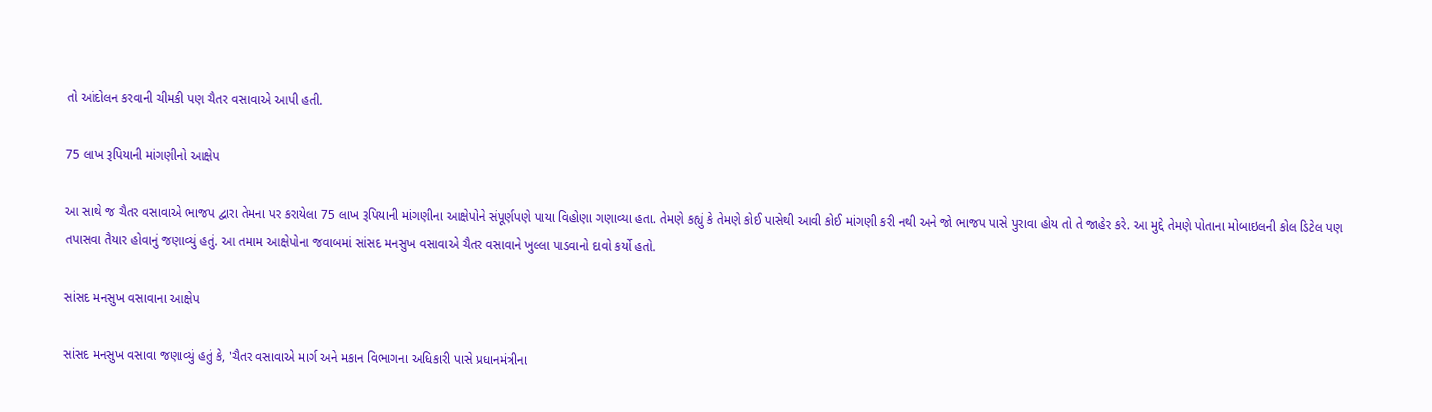તો આંદોલન કરવાની ચીમકી પણ ચૈતર વસાવાએ આપી હતી.

75 લાખ રૂપિયાની માંગણીનો આક્ષેપ

આ સાથે જ ચૈતર વસાવાએ ભાજપ દ્વારા તેમના પર કરાયેલા 75 લાખ રૂપિયાની માંગણીના આક્ષેપોને સંપૂર્ણપણે પાયા વિહોણા ગણાવ્યા હતા. તેમણે કહ્યું કે તેમણે કોઈ પાસેથી આવી કોઈ માંગણી કરી નથી અને જો ભાજપ પાસે પુરાવા હોય તો તે જાહેર કરે. આ મુદ્દે તેમણે પોતાના મોબાઇલની કોલ ડિટેલ પણ તપાસવા તૈયાર હોવાનું જણાવ્યું હતું. આ તમામ આક્ષેપોના જવાબમાં સાંસદ મનસુખ વસાવાએ ચૈતર વસાવાને ખુલ્લા પાડવાનો દાવો કર્યો હતો.

સાંસદ મનસુખ વસાવાના આક્ષેપ

સાંસદ મનસુખ વસાવા જણાવ્યું હતું કે, 'ચૈતર વસાવાએ માર્ગ અને મકાન વિભાગના અધિકારી પાસે પ્રધાનમંત્રીના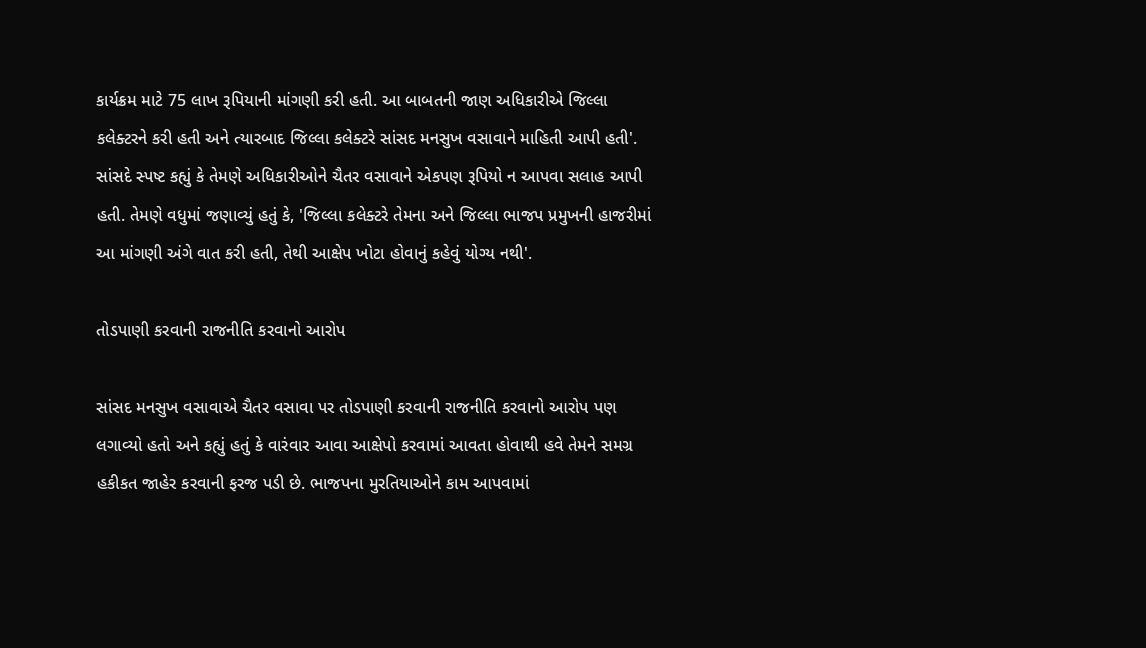કાર્યક્રમ માટે 75 લાખ રૂપિયાની માંગણી કરી હતી. આ બાબતની જાણ અધિકારીએ જિલ્લા કલેક્ટરને કરી હતી અને ત્યારબાદ જિલ્લા કલેક્ટરે સાંસદ મનસુખ વસાવાને માહિતી આપી હતી'. સાંસદે સ્પષ્ટ કહ્યું કે તેમણે અધિકારીઓને ચૈતર વસાવાને એકપણ રૂપિયો ન આપવા સલાહ આપી હતી. તેમણે વધુમાં જણાવ્યું હતું કે, 'જિલ્લા કલેક્ટરે તેમના અને જિલ્લા ભાજપ પ્રમુખની હાજરીમાં આ માંગણી અંગે વાત કરી હતી, તેથી આક્ષેપ ખોટા હોવાનું કહેવું યોગ્ય નથી'.

તોડપાણી કરવાની રાજનીતિ કરવાનો આરોપ

સાંસદ મનસુખ વસાવાએ ચૈતર વસાવા પર તોડપાણી કરવાની રાજનીતિ કરવાનો આરોપ પણ લગાવ્યો હતો અને કહ્યું હતું કે વારંવાર આવા આક્ષેપો કરવામાં આવતા હોવાથી હવે તેમને સમગ્ર હકીકત જાહેર કરવાની ફરજ પડી છે. ભાજપના મુરતિયાઓને કામ આપવામાં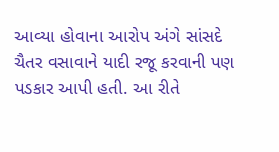આવ્યા હોવાના આરોપ અંગે સાંસદે ચૈતર વસાવાને યાદી રજૂ કરવાની પણ પડકાર આપી હતી. આ રીતે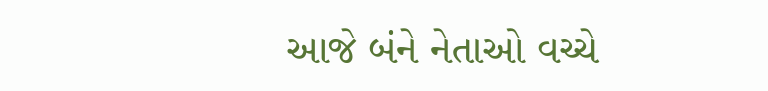આજે બંને નેતાઓ વચ્ચે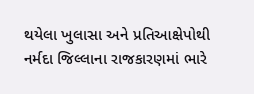થયેલા ખુલાસા અને પ્રતિઆક્ષેપોથી નર્મદા જિલ્લાના રાજકારણમાં ભારે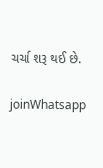ચર્ચા શરૂ થઈ છે.

joinWhatsapp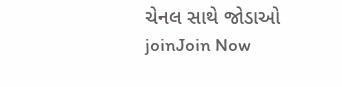ચેનલ સાથે જોડાઓ
joinJoin Now